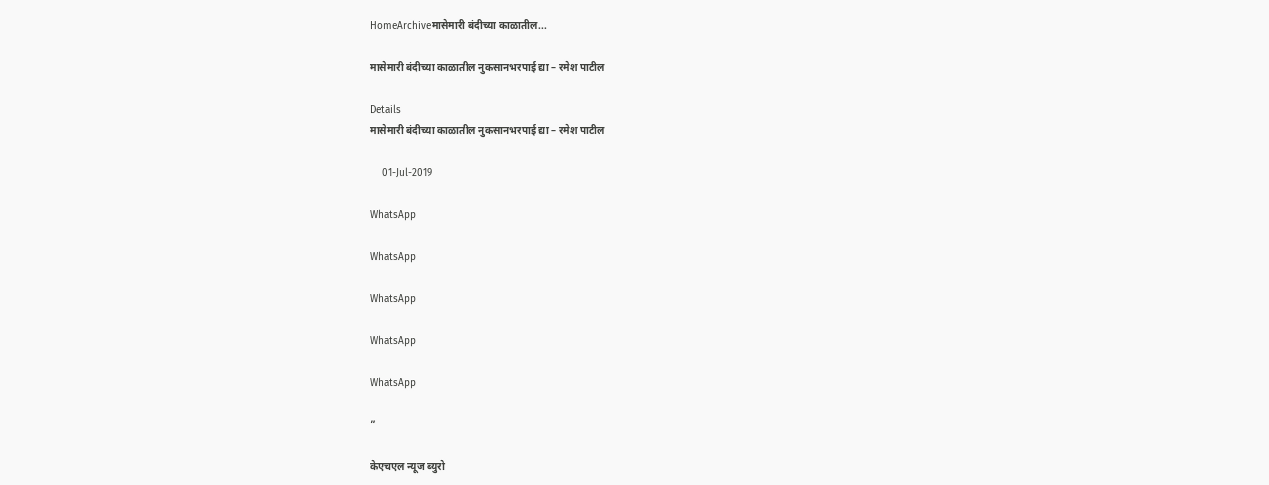HomeArchiveमासेमारी बंदीच्या काळातील...

मासेमारी बंदीच्या काळातील नुकसानभरपाई द्या – रमेश पाटील

Details
मासेमारी बंदीच्या काळातील नुकसानभरपाई द्या – रमेश पाटील

    01-Jul-2019

WhatsApp

WhatsApp

WhatsApp

WhatsApp

WhatsApp

”

केएचएल न्यूज ब्युरो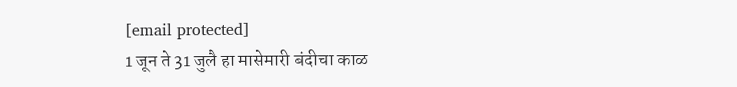[email protected]
1 जून ते 31 जुलै हा मासेमारी बंदीचा काळ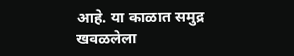आहे. या काळात समुद्र खवळलेला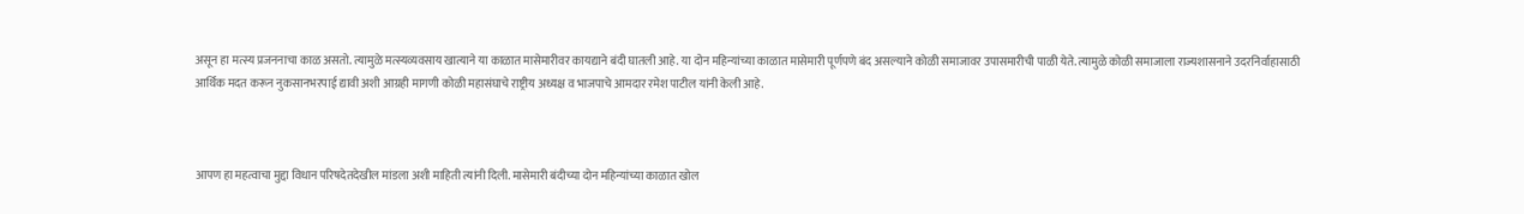असून हा मत्स्य प्रजननाचा काळ असतो. त्यामुळे मत्स्यव्यवसाय खात्याने या काळात मासेमारीवर कायद्याने बंदी घातली आहे. या दोन महिन्यांच्या काळात मासेमारी पूर्णपणे बंद असल्याने कोळी समाजावर उपासमारीची पाळी येते. त्यामुळे कोळी समाजाला राज्यशासनाने उदरनिर्वाहासाठी आर्थिक मदत करून नुकसानभरपाई द्यावी अशी आग्रही मागणी कोळी महासंघाचे राष्ट्रीय अध्यक्ष व भाजपाचे आमदार रमेश पाटील यांनी केली आहे.



आपण हा महत्वाचा मुद्दा विधान परिषदेतदेखील मांडला अशी माहिती त्यांनी दिली. मासेमारी बंदीच्या दोन महिन्यांच्या काळात खोल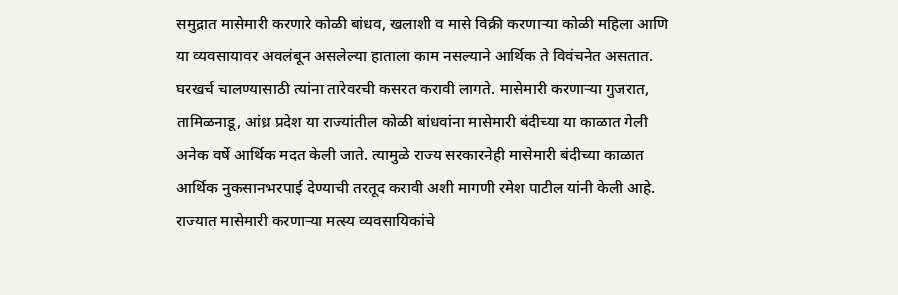समुद्रात मासेमारी करणारे कोळी बांधव, खलाशी व मासे विक्री करणाऱ्या कोळी महिला आणि या व्यवसायावर अवलंबून असलेल्या हाताला काम नसल्याने आर्थिक ते विवंचनेत असतात. घरखर्च चालण्यासाठी त्यांना तारेवरची कसरत करावी लागते. मासेमारी करणाऱ्या गुजरात, तामिळनाडू, आंध्र प्रदेश या राज्यांतील कोळी बांधवांना मासेमारी बंदीच्या या काळात गेली अनेक वर्षे आर्थिक मदत केली जाते. त्यामुळे राज्य सरकारनेही मासेमारी बंदीच्या काळात आर्थिक नुकसानभरपाई देण्याची तरतूद करावी अशी मागणी रमेश पाटील यांनी केली आहे. राज्यात मासेमारी करणाऱ्या मत्स्य व्यवसायिकांचे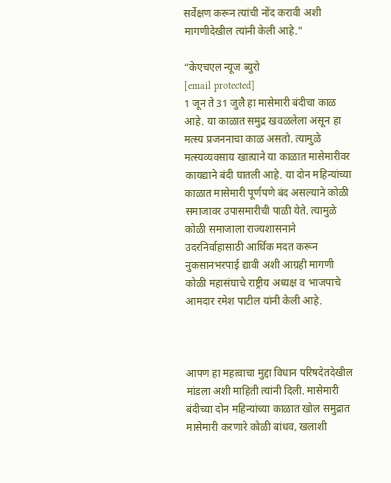सर्वेक्षण करून त्यांची नोंद करावी अशी मागणीदेखील त्यांनी केली आहे.”

“केएचएल न्यूज ब्युरो
[email protected]
1 जून ते 31 जुलै हा मासेमारी बंदीचा काळ आहे. या काळात समुद्र खवळलेला असून हा मत्स्य प्रजननाचा काळ असतो. त्यामुळे मत्स्यव्यवसाय खात्याने या काळात मासेमारीवर कायद्याने बंदी घातली आहे. या दोन महिन्यांच्या काळात मासेमारी पूर्णपणे बंद असल्याने कोळी समाजावर उपासमारीची पाळी येते. त्यामुळे कोळी समाजाला राज्यशासनाने उदरनिर्वाहासाठी आर्थिक मदत करून नुकसानभरपाई द्यावी अशी आग्रही मागणी कोळी महासंघाचे राष्ट्रीय अध्यक्ष व भाजपाचे आमदार रमेश पाटील यांनी केली आहे.



आपण हा महत्वाचा मुद्दा विधान परिषदेतदेखील मांडला अशी माहिती त्यांनी दिली. मासेमारी बंदीच्या दोन महिन्यांच्या काळात खोल समुद्रात मासेमारी करणारे कोळी बांधव, खलाशी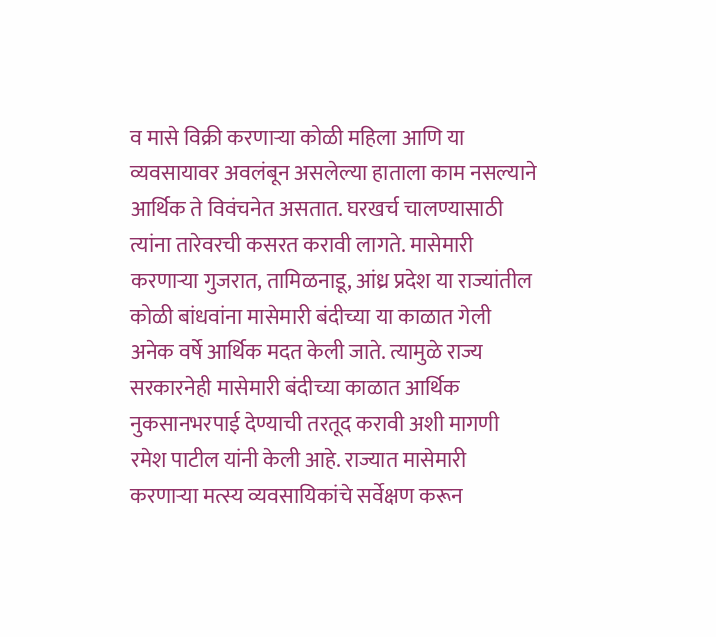व मासे विक्री करणाऱ्या कोळी महिला आणि या व्यवसायावर अवलंबून असलेल्या हाताला काम नसल्याने आर्थिक ते विवंचनेत असतात. घरखर्च चालण्यासाठी त्यांना तारेवरची कसरत करावी लागते. मासेमारी करणाऱ्या गुजरात, तामिळनाडू, आंध्र प्रदेश या राज्यांतील कोळी बांधवांना मासेमारी बंदीच्या या काळात गेली अनेक वर्षे आर्थिक मदत केली जाते. त्यामुळे राज्य सरकारनेही मासेमारी बंदीच्या काळात आर्थिक नुकसानभरपाई देण्याची तरतूद करावी अशी मागणी रमेश पाटील यांनी केली आहे. राज्यात मासेमारी करणाऱ्या मत्स्य व्यवसायिकांचे सर्वेक्षण करून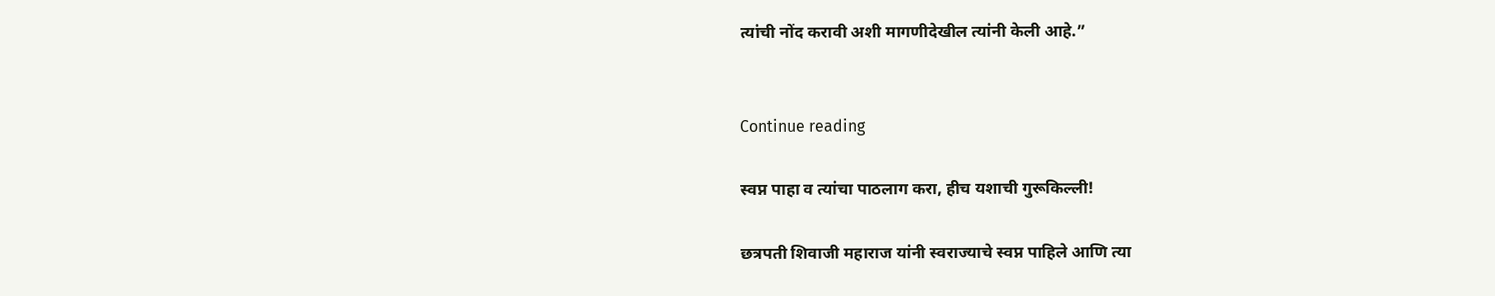त्यांची नोंद करावी अशी मागणीदेखील त्यांनी केली आहे.”


Continue reading

स्वप्न पाहा व त्यांचा पाठलाग करा, हीच यशाची गुरूकिल्ली!

छत्रपती शिवाजी महाराज यांनी स्वराज्याचे स्वप्न पाहिले आणि त्या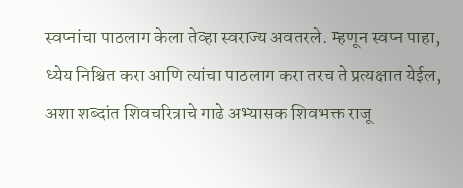स्वप्नांचा पाठलाग केला तेव्हा स्वराज्य अवतरले. म्हणून स्वप्न पाहा, ध्येय निश्चित करा आणि त्यांचा पाठलाग करा तरच ते प्रत्यक्षात येईल, अशा शब्दांत शिवचरित्राचे गाढे अभ्यासक शिवभक्त राजू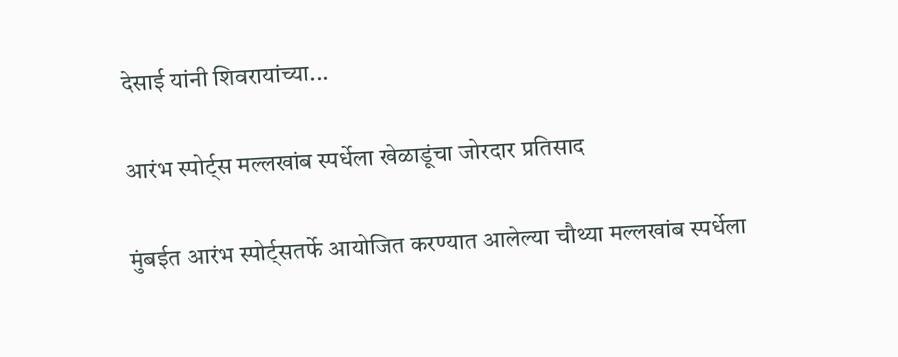देसाई यांनी शिवरायांच्या...

आरंभ स्पोर्ट्स मल्लखांब स्पर्धेला खेळाडूंचा जोरदार प्रतिसाद

मुंबईत आरंभ स्पोर्ट्सतर्फे आयोजित करण्यात आलेल्या चौथ्या मल्लखांब स्पर्धेला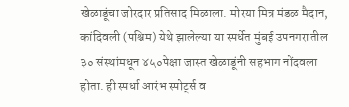खेळाडूंचा जोरदार प्रतिसाद मिळाला. मोरया मित्र मंडळ मैदान, कांदिवली (पश्चिम) येथे झालेल्या या स्पर्धेत मुंबई उपनगरातील ३० संस्थांमधून ४५०पेक्षा जास्त खेळाडूंनी सहभाग नोंदवला होता. ही स्पर्धा आरंभ स्पोर्ट्स व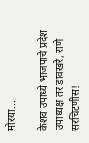मोरया...

केशव उपाध्ये भाजपाचे प्रदेश उपाध्यक्ष तर डावखरे, राणे सरचिटणीस!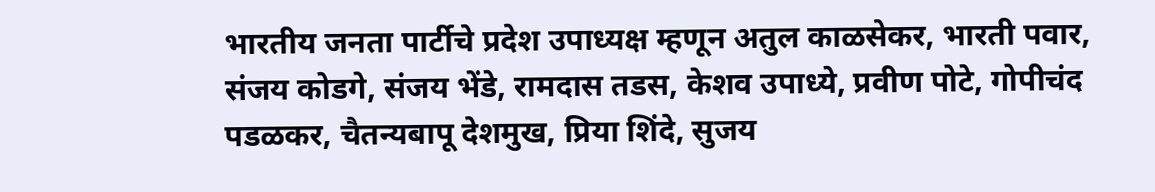भारतीय जनता पार्टीचे प्रदेश उपाध्यक्ष म्हणून अतुल काळसेकर, भारती पवार, संजय कोडगे, संजय भेंडे, रामदास तडस, केशव उपाध्ये, प्रवीण पोटे, गोपीचंद पडळकर, चैतन्यबापू देशमुख, प्रिया शिंदे, सुजय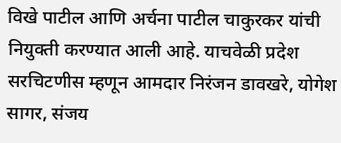विखे पाटील आणि अर्चना पाटील चाकुरकर यांची नियुक्ती करण्यात आली आहे. याचवेळी प्रदेश सरचिटणीस म्हणून आमदार निरंजन डावखरे, योगेश सागर, संजय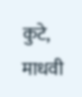कुटे, माधवी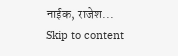नाईक, राजेश...
Skip to content